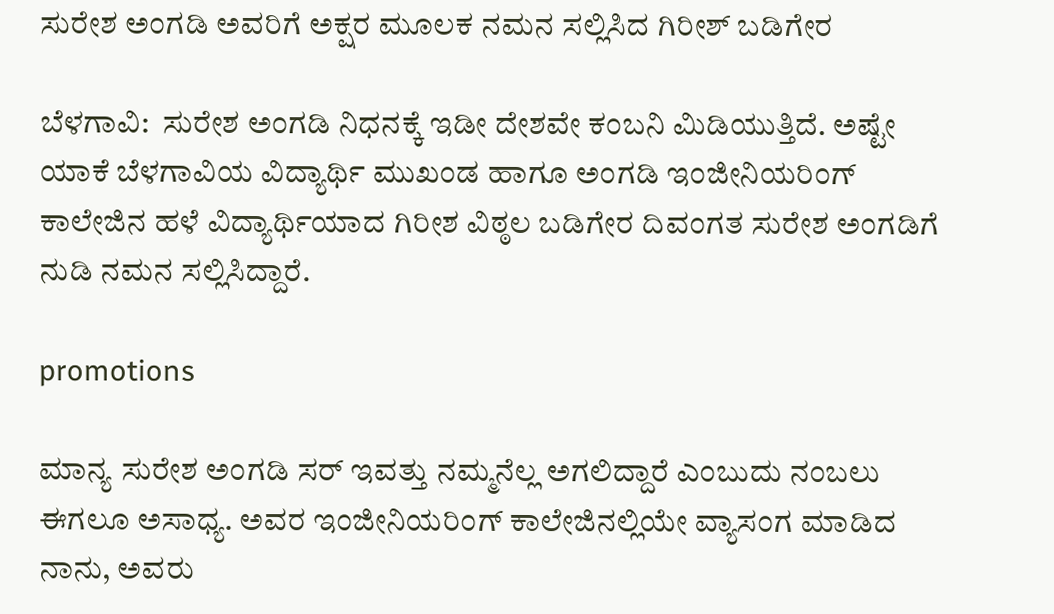ಸುರೇಶ ಅಂಗಡಿ ಅವರಿಗೆ ಅಕ್ಷರ ಮೂಲಕ ನಮನ ಸಲ್ಲಿಸಿದ ಗಿರೀಶ್ ಬಡಿಗೇರ

ಬೆಳಗಾವಿ:  ಸುರೇಶ ಅಂಗಡಿ ನಿಧನಕ್ಕೆ ಇಡೀ ದೇಶವೇ ಕಂಬನಿ ಮಿಡಿಯುತ್ತಿದೆ. ಅಷ್ಟೇ ಯಾಕೆ ಬೆಳಗಾವಿಯ ವಿದ್ಯಾರ್ಥಿ ಮುಖಂಡ ಹಾಗೂ ಅಂಗಡಿ ಇಂಜೀನಿಯರಿಂಗ್ ಕಾಲೇಜಿನ ಹಳೆ ವಿದ್ಯಾರ್ಥಿಯಾದ ಗಿರೀಶ ವಿಠ್ಠಲ ಬಡಿಗೇರ ದಿವಂಗತ ಸುರೇಶ ಅಂಗಡಿಗೆ ನುಡಿ ನಮನ ಸಲ್ಲಿಸಿದ್ದಾರೆ.

promotions

ಮಾನ್ಯ ಸುರೇಶ ಅಂಗಡಿ ಸರ್ ಇವತ್ತು ನಮ್ಮನೆಲ್ಲ ಅಗಲಿದ್ದಾರೆ ಎಂಬುದು ನಂಬಲು ಈಗಲೂ ಅಸಾಧ್ಯ. ಅವರ ಇಂಜೀನಿಯರಿಂಗ್ ಕಾಲೇಜಿನಲ್ಲಿಯೇ ವ್ಯಾಸಂಗ ಮಾಡಿದ ನಾನು, ಅವರು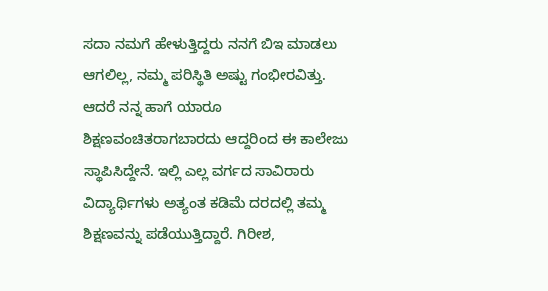ಸದಾ ನಮಗೆ ಹೇಳುತ್ತಿದ್ದರು ನನಗೆ ಬಿಇ ಮಾಡಲು ಆಗಲಿಲ್ಲ, ನಮ್ಮ ಪರಿಸ್ಥಿತಿ ಅಷ್ಟು ಗಂಭೀರವಿತ್ತು. ಆದರೆ ನನ್ನ ಹಾಗೆ ಯಾರೂ ಶಿಕ್ಷಣವಂಚಿತರಾಗಬಾರದು ಆದ್ದರಿಂದ ಈ ಕಾಲೇಜು ಸ್ಥಾಪಿಸಿದ್ದೇನೆ. ಇಲ್ಲಿ ಎಲ್ಲ ವರ್ಗದ ಸಾವಿರಾರು ವಿದ್ಯಾರ್ಥಿಗಳು ಅತ್ಯಂತ ಕಡಿಮೆ ದರದಲ್ಲಿ ತಮ್ಮ ಶಿಕ್ಷಣವನ್ನು ಪಡೆಯುತ್ತಿದ್ದಾರೆ. ಗಿರೀಶ,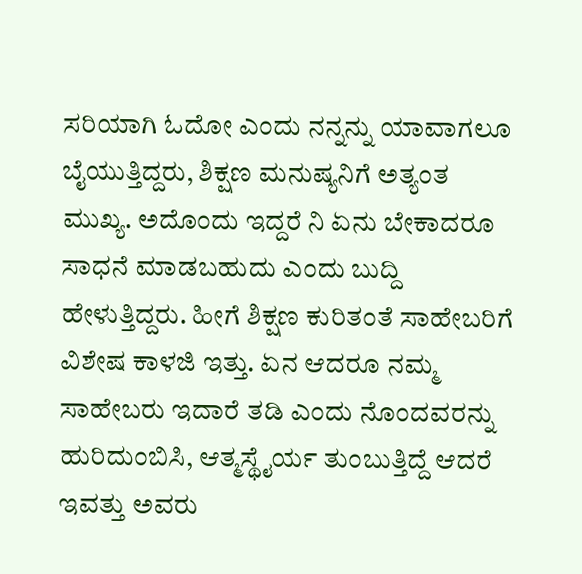ಸರಿಯಾಗಿ ಓದೋ ಎಂದು ನನ್ನನ್ನು ಯಾವಾಗಲೂ ಬೈಯುತ್ತಿದ್ದರು, ಶಿಕ್ಷಣ ಮನುಷ್ಯನಿಗೆ ಅತ್ಯಂತ ಮುಖ್ಯ. ಅದೊಂದು ಇದ್ದರೆ ನಿ ಏನು ಬೇಕಾದರೂ ಸಾಧನೆ ಮಾಡಬಹುದು ಎಂದು ಬುದ್ದಿ ಹೇಳುತ್ತಿದ್ದರು. ಹೀಗೆ ಶಿಕ್ಷಣ ಕುರಿತಂತೆ ಸಾಹೇಬರಿಗೆ ವಿಶೇಷ ಕಾಳಜಿ ಇತ್ತು. ಏನ ಆದರೂ ನಮ್ಮ ಸಾಹೇಬರು ಇದಾರೆ ತಡಿ ಎಂದು ನೊಂದವರನ್ನು ಹುರಿದುಂಬಿಸಿ, ಆತ್ಮಸ್ಥೈರ್ಯ ತುಂಬುತ್ತಿದ್ದೆ ಆದರೆ ಇವತ್ತು ಅವರು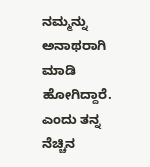ನಮ್ಮನ್ನು ಅನಾಥರಾಗಿ ಮಾಡಿ ಹೋಗಿದ್ದಾರೆ. ಎಂದು ತನ್ನ ನೆಚ್ಚಿನ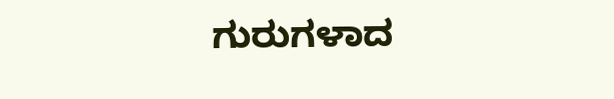ಗುರುಗಳಾದ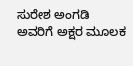ಸುರೇಶ ಅಂಗಡಿ ಅವರಿಗೆ ಅಕ್ಷರ ಮೂಲಕ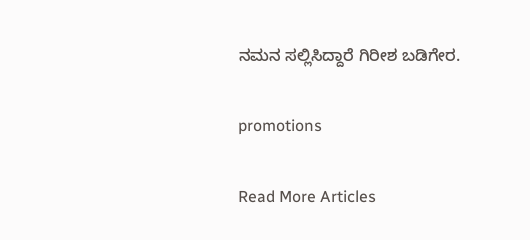ನಮನ ಸಲ್ಲಿಸಿದ್ದಾರೆ ಗಿರೀಶ ಬಡಿಗೇರ.

promotions

Read More Articles